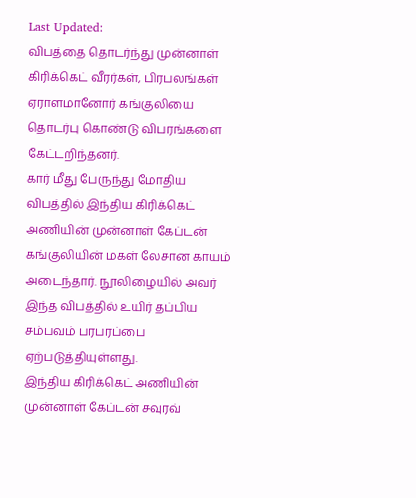Last Updated:
விபத்தை தொடர்ந்து முன்னாள் கிரிக்கெட் வீரர்கள், பிரபலங்கள் ஏராளமானோர் கங்குலியை தொடர்பு கொண்டு விபரங்களை கேட்டறிந்தனர்.
கார் மீது பேருந்து மோதிய விபத்தில் இந்திய கிரிக்கெட் அணியின் முன்னாள் கேப்டன் கங்குலியின் மகள் லேசான காயம் அடைந்தார். நூலிழையில் அவர் இந்த விபத்தில் உயிர் தப்பிய சம்பவம் பரபரப்பை ஏற்படுத்தியுள்ளது.
இந்திய கிரிக்கெட் அணியின் முன்னாள் கேப்டன் சவுரவ்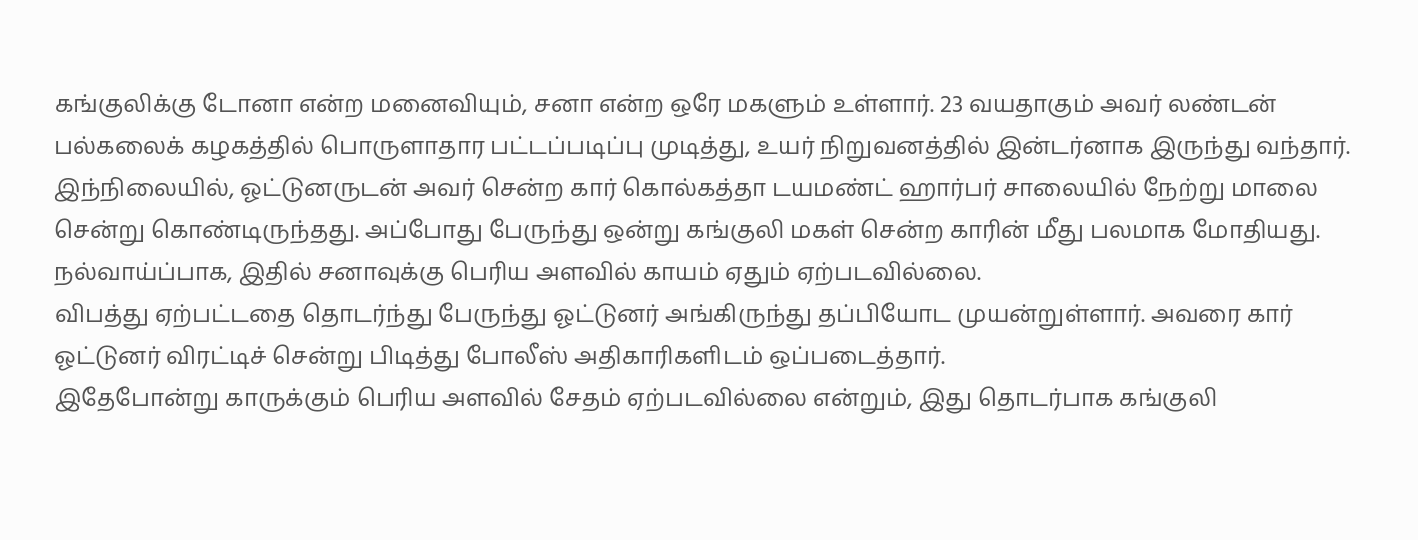கங்குலிக்கு டோனா என்ற மனைவியும், சனா என்ற ஒரே மகளும் உள்ளார். 23 வயதாகும் அவர் லண்டன் பல்கலைக் கழகத்தில் பொருளாதார பட்டப்படிப்பு முடித்து, உயர் நிறுவனத்தில் இன்டர்னாக இருந்து வந்தார்.
இந்நிலையில், ஓட்டுனருடன் அவர் சென்ற கார் கொல்கத்தா டயமண்ட் ஹார்பர் சாலையில் நேற்று மாலை சென்று கொண்டிருந்தது. அப்போது பேருந்து ஒன்று கங்குலி மகள் சென்ற காரின் மீது பலமாக மோதியது. நல்வாய்ப்பாக, இதில் சனாவுக்கு பெரிய அளவில் காயம் ஏதும் ஏற்படவில்லை.
விபத்து ஏற்பட்டதை தொடர்ந்து பேருந்து ஓட்டுனர் அங்கிருந்து தப்பியோட முயன்றுள்ளார். அவரை கார் ஓட்டுனர் விரட்டிச் சென்று பிடித்து போலீஸ் அதிகாரிகளிடம் ஒப்படைத்தார்.
இதேபோன்று காருக்கும் பெரிய அளவில் சேதம் ஏற்படவில்லை என்றும், இது தொடர்பாக கங்குலி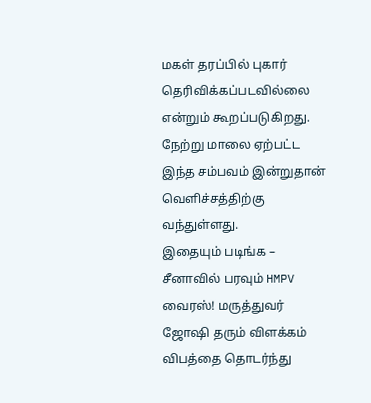மகள் தரப்பில் புகார் தெரிவிக்கப்படவில்லை என்றும் கூறப்படுகிறது. நேற்று மாலை ஏற்பட்ட இந்த சம்பவம் இன்றுதான் வெளிச்சத்திற்கு வந்துள்ளது.
இதையும் படிங்க – சீனாவில் பரவும் HMPV வைரஸ்! மருத்துவர் ஜோஷி தரும் விளக்கம்
விபத்தை தொடர்ந்து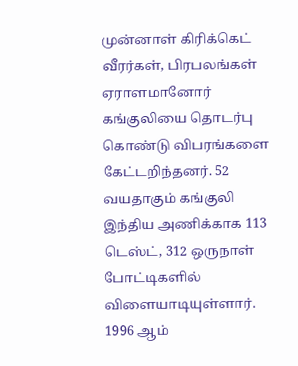முன்னாள் கிரிக்கெட் வீரர்கள், பிரபலங்கள் ஏராளமானோர் கங்குலியை தொடர்பு கொண்டு விபரங்களை கேட்டறிந்தனர். 52 வயதாகும் கங்குலி இந்திய அணிக்காக 113 டெஸ்ட், 312 ஒருநாள் போட்டிகளில் விளையாடியுள்ளார்.
1996 ஆம்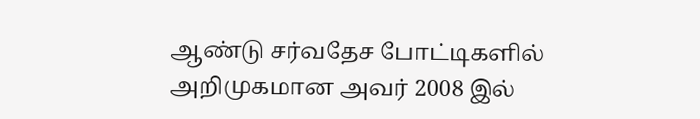ஆண்டு சர்வதேச போட்டிகளில் அறிமுகமான அவர் 2008 இல்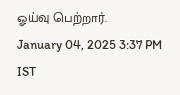ஓய்வு பெற்றார்.
January 04, 2025 3:37 PM IST